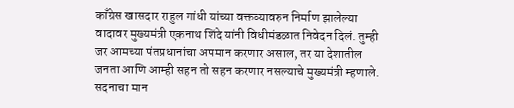काँग्रेस खासदार राहुल गांधी यांच्या वक्तव्यावरुन निर्माण झालेल्या वादावर मुख्यमंत्री एकनाथ शिंदे यांनी विधीमंडळात निवेदन दिलं. तुम्ही जर आमच्या पंतप्रधानांचा अपमान करणार असाल, तर या देशातील जनता आणि आम्ही सहन तो सहन करणार नसल्याचे मुख्यमंत्री म्हणाले. सदनाचा मान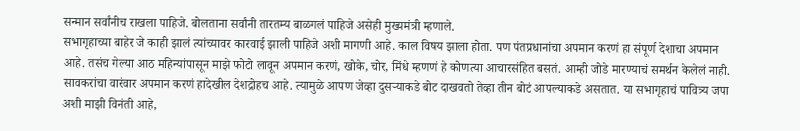सन्मान सर्वांनीच राखला पाहिजे. बोलताना सर्वांनी तारतम्य बाळगलं पाहिजे असेही मुख्यमंत्री म्हणाले.
सभागृहाच्या बाहेर जे काही झालं त्यांच्यावर कारवाई झाली पाहिजे अशी मागणी आहे. काल विषय झाला होता. पण पंतप्रधानांचा अपमान करणं हा संपूर्ण देशाचा अपमान आहे. तसंच गेल्या आठ महिन्यांपासून माझे फोटो लावून अपमान करणं, खोके, चोर, मिंधे म्हणणं हे कोणत्या आचारसंहित बसतं. आम्ही जोडे मारण्याचं समर्थन केलेलं नाही. सावकरांचा वारंवार अपमान करणं हादेखील देशद्रोहच आहे. त्यामुळे आपण जेव्हा दुसऱ्याकडे बोट दाखवतो तेव्हा तीन बोटं आपल्याकडे असतात. या सभागृहाचं पावित्र्य जपा अशी माझी विनंती आहे,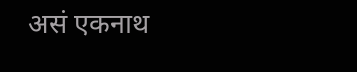असं एकनाथ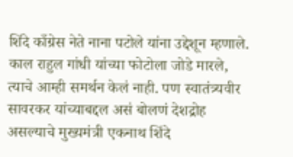शिंदे काँग्रेस नेते नाना पटोले यांना उद्देशून म्हणाले.
काल राहुल गांधी यांच्या फोटोला जोडे मारले, त्याचे आम्ही समर्थन केलं नाही. पण स्वातंत्र्यवीर सावरकर यांच्याबद्दल असं बोलणं देशद्रोह असल्याचे मुख्यमंत्री एकनाथ शिंदे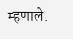म्हणाले.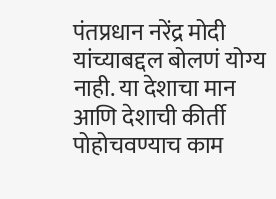पंतप्रधान नरेंद्र मोदी यांच्याबद्दल बोलणं योग्य नाही. या देशाचा मान आणि देशाची कीर्ती पोहोचवण्याच काम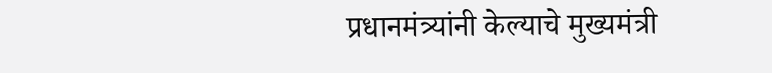प्रधानमंत्र्यांनी केल्याचे मुख्यमंत्री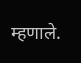म्हणाले.